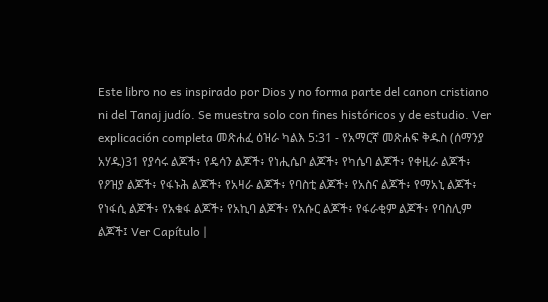Este libro no es inspirado por Dios y no forma parte del canon cristiano ni del Tanaj judío. Se muestra solo con fines históricos y de estudio. Ver explicación completa መጽሐፈ ዕዝራ ካልእ 5:31 - የአማርኛ መጽሐፍ ቅዱስ (ሰማንያ አሃዱ)31 የያሳሩ ልጆች፥ የዴሳን ልጆች፥ የነሒሴቦ ልጆች፥ የካሴባ ልጆች፥ የቀዚራ ልጆች፥ የዖዝያ ልጆች፥ የፋኑሕ ልጆች፥ የአዛራ ልጆች፥ የባስቲ ልጆች፥ የአስና ልጆች፥ የማአኒ ልጆች፥ የነፋሲ ልጆች፥ የአቁፋ ልጆች፥ የአኪባ ልጆች፥ የአሱር ልጆች፥ የፋራቂም ልጆች፥ የባስሊም ልጆች፤ Ver Capítulo |